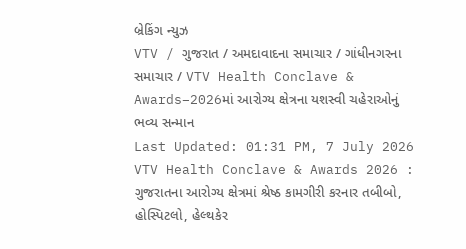બ્રેકિંગ ન્યુઝ
VTV / ગુજરાત / અમદાવાદના સમાચાર / ગાંધીનગરના સમાચાર / VTV Health Conclave & Awards–2026માં આરોગ્ય ક્ષેત્રના યશસ્વી ચહેરાઓનું ભવ્ય સન્માન
Last Updated: 01:31 PM, 7 July 2026
VTV Health Conclave & Awards 2026 : ગુજરાતના આરોગ્ય ક્ષેત્રમાં શ્રેષ્ઠ કામગીરી કરનાર તબીબો, હોસ્પિટલો, હેલ્થકેર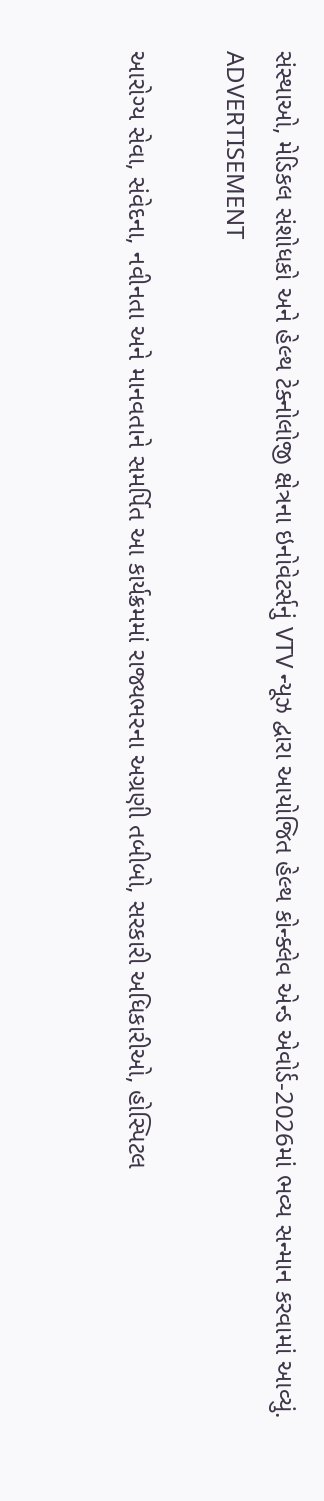સંસ્થાઓ, મેડિકલ સંશોધકો અને હેલ્થ ટેક્નોલોજી ક્ષેત્રના ઇનોવેટર્સનું VTV ન્યૂઝ દ્વારા આયોજિત હેલ્થ કોન્ક્લેવ એન્ડ એવોર્ડ-2026માં ભવ્ય સન્માન કરવામાં આવ્યું.
ADVERTISEMENT

આરોગ્ય સેવા, સંવેદના, નવીનતા અને માનવતાને સમર્પિત આ કાર્યક્રમમાં રાજ્યભરના અગ્રણી તબીબો, સરકારી અધિકારીઓ, હોસ્પિટલ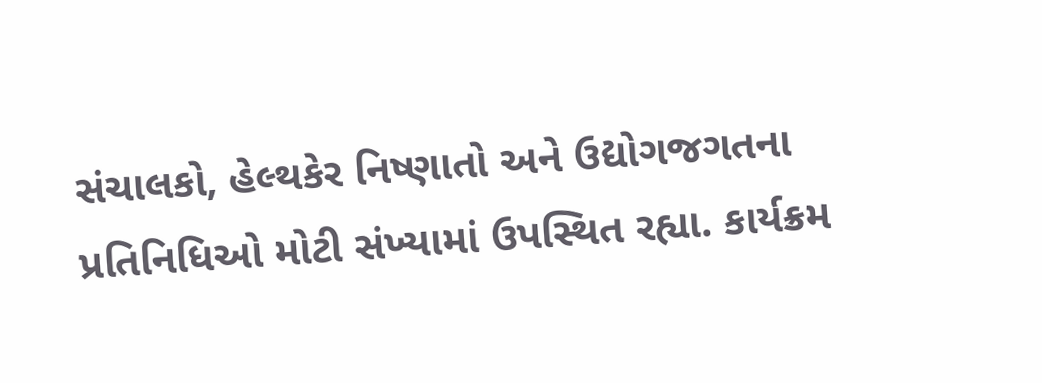સંચાલકો, હેલ્થકેર નિષ્ણાતો અને ઉદ્યોગજગતના પ્રતિનિધિઓ મોટી સંખ્યામાં ઉપસ્થિત રહ્યા. કાર્યક્રમ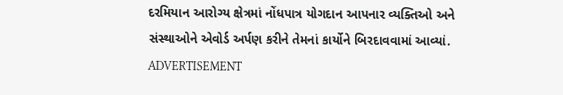દરમિયાન આરોગ્ય ક્ષેત્રમાં નોંધપાત્ર યોગદાન આપનાર વ્યક્તિઓ અને સંસ્થાઓને એવોર્ડ અર્પણ કરીને તેમનાં કાર્યોને બિરદાવવામાં આવ્યાં.
ADVERTISEMENT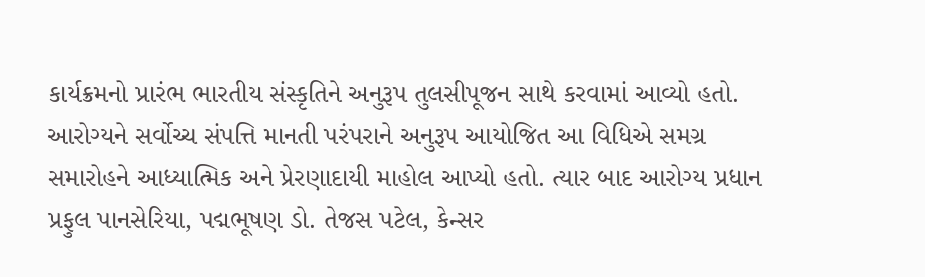કાર્યક્રમનો પ્રારંભ ભારતીય સંસ્કૃતિને અનુરૂપ તુલસીપૂજન સાથે કરવામાં આવ્યો હતો. આરોગ્યને સર્વોચ્ચ સંપત્તિ માનતી પરંપરાને અનુરૂપ આયોજિત આ વિધિએ સમગ્ર સમારોહને આધ્યાત્મિક અને પ્રેરણાદાયી માહોલ આપ્યો હતો. ત્યાર બાદ આરોગ્ય પ્રધાન પ્રફુલ પાનસેરિયા, પદ્મભૂષણ ડો. તેજસ પટેલ, કેન્સર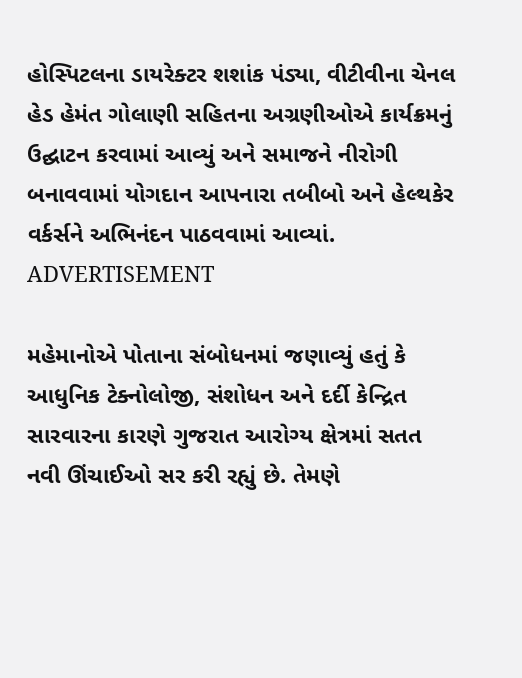હોસ્પિટલના ડાયરેક્ટર શશાંક પંડ્યા, વીટીવીના ચેનલ હેડ હેમંત ગોલાણી સહિતના અગ્રણીઓએ કાર્યક્રમનું ઉદ્ઘાટન કરવામાં આવ્યું અને સમાજને નીરોગી બનાવવામાં યોગદાન આપનારા તબીબો અને હેલ્થકેર વર્કર્સને અભિનંદન પાઠવવામાં આવ્યાં.
ADVERTISEMENT

મહેમાનોએ પોતાના સંબોધનમાં જણાવ્યું હતું કે આધુનિક ટેક્નોલોજી, સંશોધન અને દર્દી કેન્દ્રિત સારવારના કારણે ગુજરાત આરોગ્ય ક્ષેત્રમાં સતત નવી ઊંચાઈઓ સર કરી રહ્યું છે. તેમણે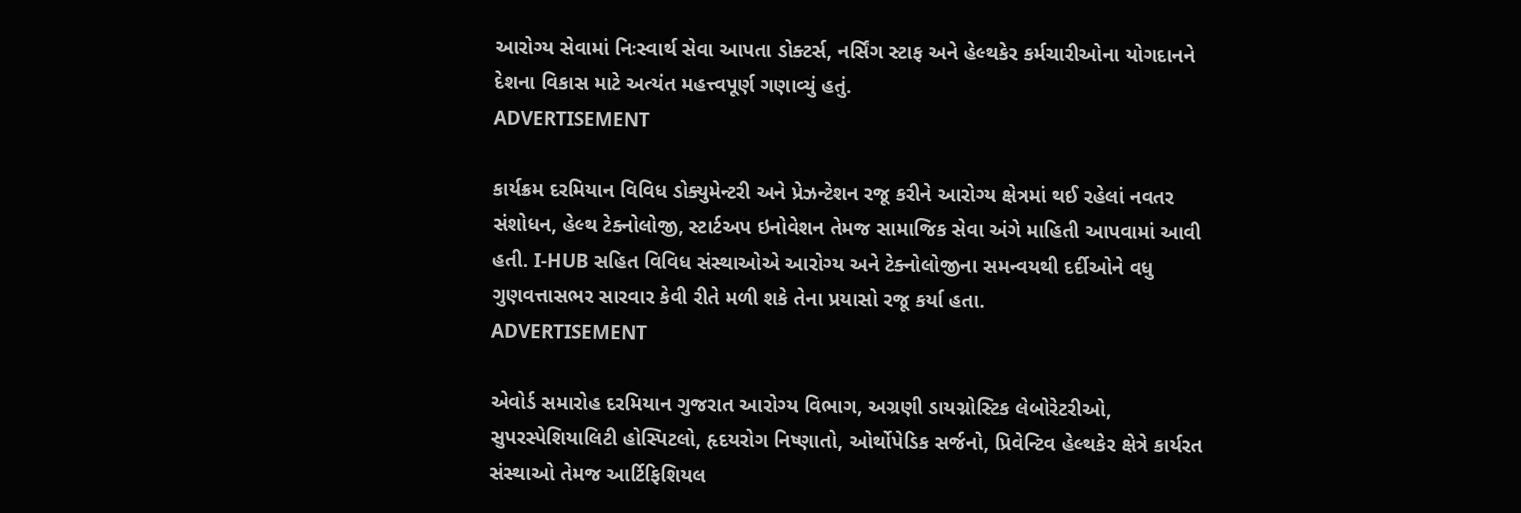આરોગ્ય સેવામાં નિઃસ્વાર્થ સેવા આપતા ડોક્ટર્સ, નર્સિંગ સ્ટાફ અને હેલ્થકેર કર્મચારીઓના યોગદાનને દેશના વિકાસ માટે અત્યંત મહત્ત્વપૂર્ણ ગણાવ્યું હતું.
ADVERTISEMENT

કાર્યક્રમ દરમિયાન વિવિધ ડોક્યુમેન્ટરી અને પ્રેઝન્ટેશન રજૂ કરીને આરોગ્ય ક્ષેત્રમાં થઈ રહેલાં નવતર સંશોધન, હેલ્થ ટેક્નોલોજી, સ્ટાર્ટઅપ ઇનોવેશન તેમજ સામાજિક સેવા અંગે માહિતી આપવામાં આવી હતી. I-HUB સહિત વિવિધ સંસ્થાઓએ આરોગ્ય અને ટેક્નોલોજીના સમન્વયથી દર્દીઓને વધુ ગુણવત્તાસભર સારવાર કેવી રીતે મળી શકે તેના પ્રયાસો રજૂ કર્યા હતા.
ADVERTISEMENT

એવોર્ડ સમારોહ દરમિયાન ગુજરાત આરોગ્ય વિભાગ, અગ્રણી ડાયગ્નોસ્ટિક લેબોરેટરીઓ, સુપરસ્પેશિયાલિટી હોસ્પિટલો, હૃદયરોગ નિષ્ણાતો, ઓર્થોપેડિક સર્જનો, પ્રિવેન્ટિવ હેલ્થકેર ક્ષેત્રે કાર્યરત સંસ્થાઓ તેમજ આર્ટિફિશિયલ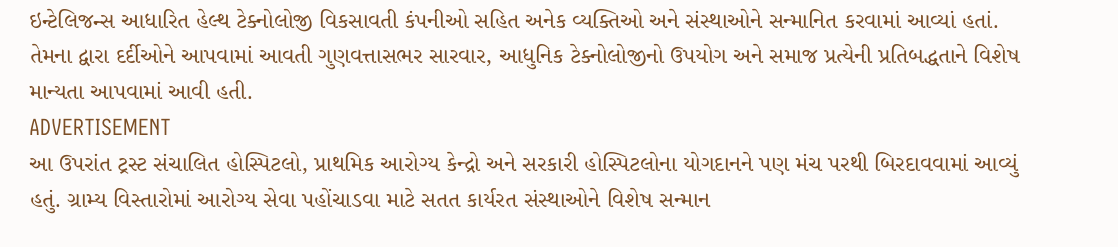ઇન્ટેલિજન્સ આધારિત હેલ્થ ટેક્નોલોજી વિકસાવતી કંપનીઓ સહિત અનેક વ્યક્તિઓ અને સંસ્થાઓને સન્માનિત કરવામાં આવ્યાં હતાં. તેમના દ્વારા દર્દીઓને આપવામાં આવતી ગુણવત્તાસભર સારવાર, આધુનિક ટેક્નોલોજીનો ઉપયોગ અને સમાજ પ્રત્યેની પ્રતિબદ્ધતાને વિશેષ માન્યતા આપવામાં આવી હતી.
ADVERTISEMENT
આ ઉપરાંત ટ્રસ્ટ સંચાલિત હોસ્પિટલો, પ્રાથમિક આરોગ્ય કેન્દ્રો અને સરકારી હોસ્પિટલોના યોગદાનને પણ મંચ પરથી બિરદાવવામાં આવ્યું હતું. ગ્રામ્ય વિસ્તારોમાં આરોગ્ય સેવા પહોંચાડવા માટે સતત કાર્યરત સંસ્થાઓને વિશેષ સન્માન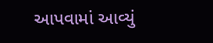આપવામાં આવ્યું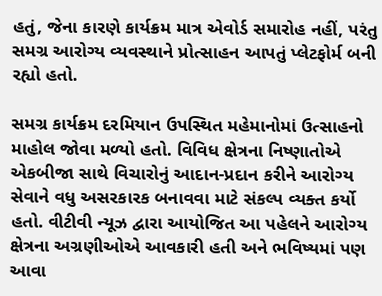હતું, જેના કારણે કાર્યક્રમ માત્ર એવોર્ડ સમારોહ નહીં, પરંતુ સમગ્ર આરોગ્ય વ્યવસ્થાને પ્રોત્સાહન આપતું પ્લેટફોર્મ બની રહ્યો હતો.

સમગ્ર કાર્યક્રમ દરમિયાન ઉપસ્થિત મહેમાનોમાં ઉત્સાહનો માહોલ જોવા મળ્યો હતો. વિવિધ ક્ષેત્રના નિષ્ણાતોએ એકબીજા સાથે વિચારોનું આદાન-પ્રદાન કરીને આરોગ્ય સેવાને વધુ અસરકારક બનાવવા માટે સંકલ્પ વ્યક્ત કર્યો હતો. વીટીવી ન્યૂઝ દ્વારા આયોજિત આ પહેલને આરોગ્ય ક્ષેત્રના અગ્રણીઓએ આવકારી હતી અને ભવિષ્યમાં પણ આવા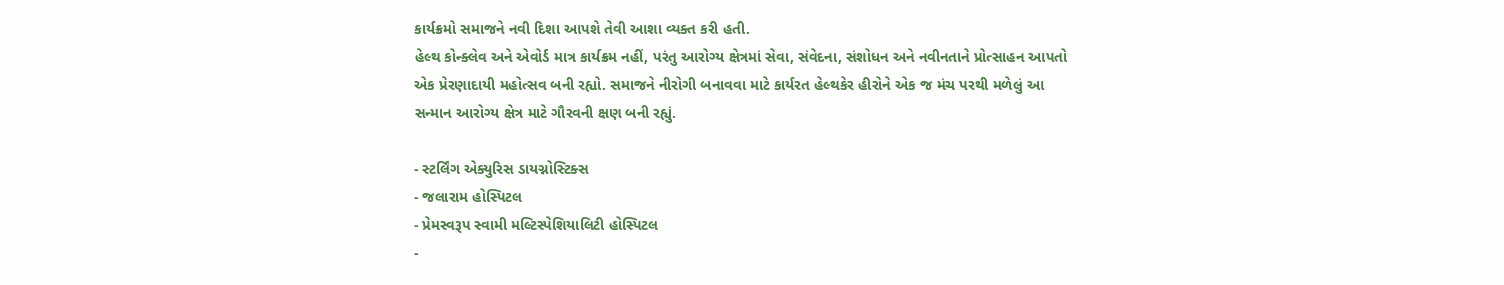કાર્યક્રમો સમાજને નવી દિશા આપશે તેવી આશા વ્યક્ત કરી હતી.
હેલ્થ કોન્ક્લેવ અને એવોર્ડ માત્ર કાર્યક્રમ નહીં, પરંતુ આરોગ્ય ક્ષેત્રમાં સેવા, સંવેદના, સંશોધન અને નવીનતાને પ્રોત્સાહન આપતો એક પ્રેરણાદાયી મહોત્સવ બની રહ્યો. સમાજને નીરોગી બનાવવા માટે કાર્યરત હેલ્થકેર હીરોને એક જ મંચ પરથી મળેલું આ સન્માન આરોગ્ય ક્ષેત્ર માટે ગૌરવની ક્ષણ બની રહ્યું.

- સ્ટર્લિંગ એક્યુરિસ ડાયગ્નોસ્ટિક્સ
- જલારામ હોસ્પિટલ
- પ્રેમસ્વરૂપ સ્વામી મલ્ટિસ્પેશિયાલિટી હોસ્પિટલ
-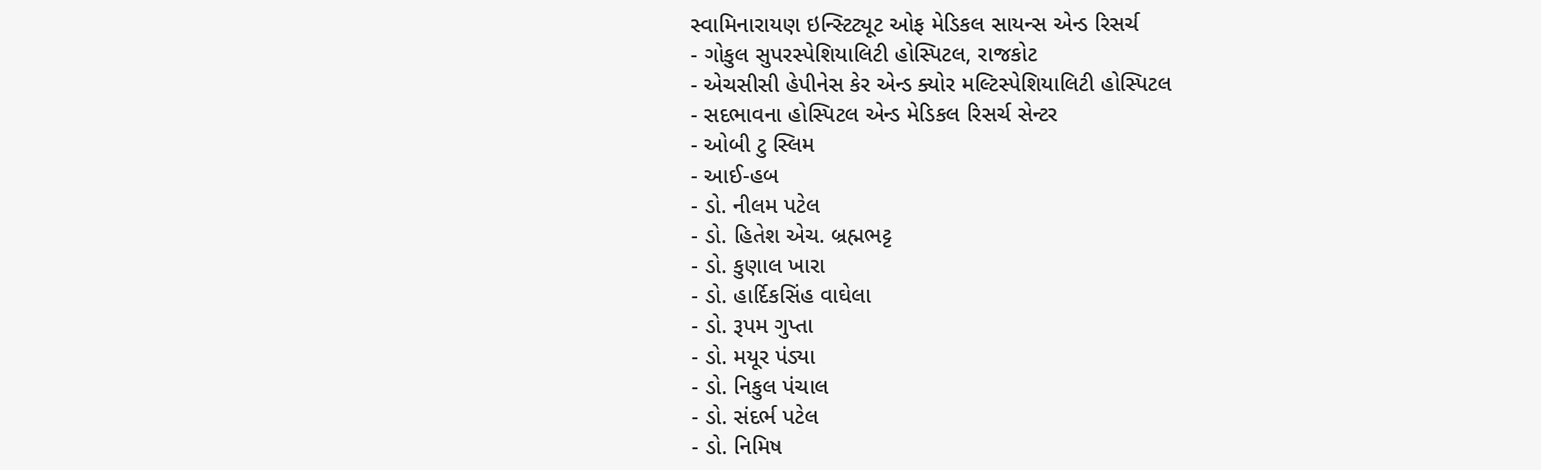સ્વામિનારાયણ ઇન્સ્ટિટ્યૂટ ઓફ મેડિકલ સાયન્સ એન્ડ રિસર્ચ
- ગોકુલ સુપરસ્પેશિયાલિટી હોસ્પિટલ, રાજકોટ
- એચસીસી હેપીનેસ કેર એન્ડ ક્યોર મલ્ટિસ્પેશિયાલિટી હોસ્પિટલ
- સદભાવના હોસ્પિટલ એન્ડ મેડિકલ રિસર્ચ સેન્ટર
- ઓબી ટુ સ્લિમ
- આઈ-હબ
- ડો. નીલમ પટેલ
- ડો. હિતેશ એચ. બ્રહ્મભટ્ટ
- ડો. કુણાલ ખારા
- ડો. હાર્દિકસિંહ વાઘેલા
- ડો. રૂપમ ગુપ્તા
- ડો. મયૂર પંડ્યા
- ડો. નિકુલ પંચાલ
- ડો. સંદર્ભ પટેલ
- ડો. નિમિષ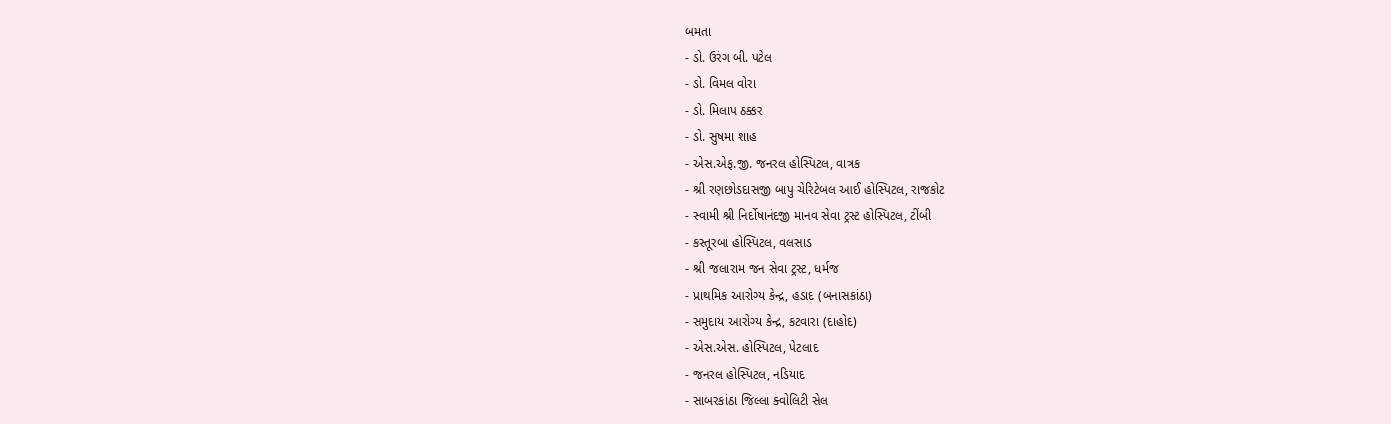બમતા
- ડો. ઉરંગ બી. પટેલ
- ડો. વિમલ વોરા
- ડો. મિલાપ ઠક્કર
- ડો. સુષમા શાહ
- એસ.એફ.જી. જનરલ હોસ્પિટલ, વાત્રક
- શ્રી રણછોડદાસજી બાપુ ચેરિટેબલ આઈ હોસ્પિટલ, રાજકોટ
- સ્વામી શ્રી નિર્દોષાનંદજી માનવ સેવા ટ્રસ્ટ હોસ્પિટલ, ટીંબી
- કસ્તૂરબા હોસ્પિટલ, વલસાડ
- શ્રી જલારામ જન સેવા ટ્રસ્ટ, ધર્મજ
- પ્રાથમિક આરોગ્ય કેન્દ્ર, હડાદ (બનાસકાંઠા)
- સમુદાય આરોગ્ય કેન્દ્ર, કટવારા (દાહોદ)
- એસ.એસ. હોસ્પિટલ, પેટલાદ
- જનરલ હોસ્પિટલ, નડિયાદ
- સાબરકાંઠા જિલ્લા ક્વોલિટી સેલ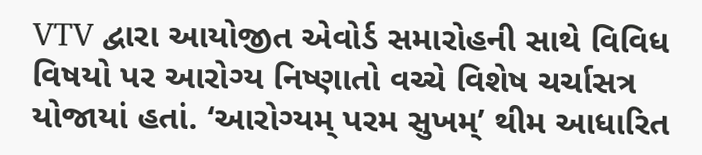VTV દ્વારા આયોજીત એવોર્ડ સમારોહની સાથે વિવિધ વિષયો પર આરોગ્ય નિષ્ણાતો વચ્ચે વિશેષ ચર્ચાસત્ર યોજાયાં હતાં. ‘આરોગ્યમ્ પરમ સુખમ્’ થીમ આધારિત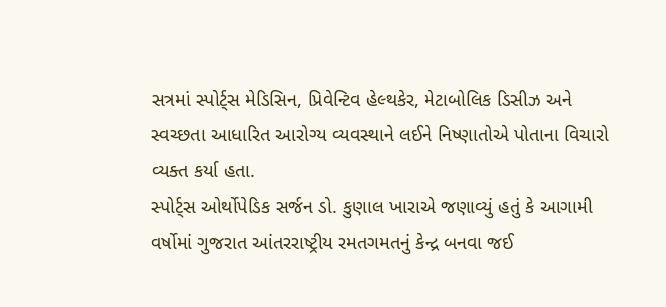સત્રમાં સ્પોર્ટ્સ મેડિસિન, પ્રિવેન્ટિવ હેલ્થકેર, મેટાબોલિક ડિસીઝ અને સ્વચ્છતા આધારિત આરોગ્ય વ્યવસ્થાને લઈને નિષ્ણાતોએ પોતાના વિચારો વ્યક્ત કર્યા હતા.
સ્પોર્ટ્સ ઓર્થોપેડિક સર્જન ડો. કુણાલ ખારાએ જણાવ્યું હતું કે આગામી વર્ષોમાં ગુજરાત આંતરરાષ્ટ્રીય રમતગમતનું કેન્દ્ર બનવા જઈ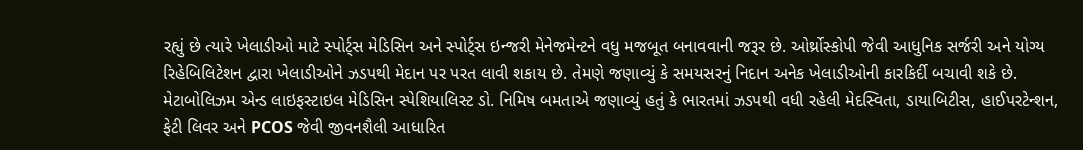રહ્યું છે ત્યારે ખેલાડીઓ માટે સ્પોર્ટ્સ મેડિસિન અને સ્પોર્ટ્સ ઇન્જરી મેનેજમેન્ટને વધુ મજબૂત બનાવવાની જરૂર છે. ઓર્થ્રોસ્કોપી જેવી આધુનિક સર્જરી અને યોગ્ય રિહેબિલિટેશન દ્વારા ખેલાડીઓને ઝડપથી મેદાન પર પરત લાવી શકાય છે. તેમણે જણાવ્યું કે સમયસરનું નિદાન અનેક ખેલાડીઓની કારકિર્દી બચાવી શકે છે.
મેટાબોલિઝમ એન્ડ લાઇફસ્ટાઇલ મેડિસિન સ્પેશિયાલિસ્ટ ડો. નિમિષ બમતાએ જણાવ્યું હતું કે ભારતમાં ઝડપથી વધી રહેલી મેદસ્વિતા, ડાયાબિટીસ, હાઈપરટેન્શન, ફેટી લિવર અને PCOS જેવી જીવનશૈલી આધારિત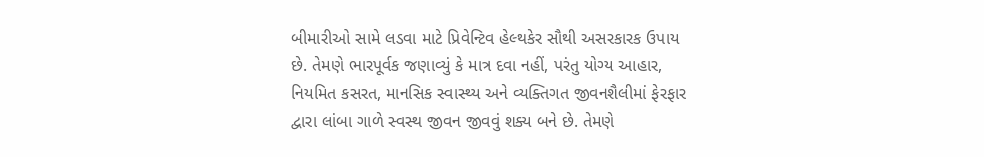બીમારીઓ સામે લડવા માટે પ્રિવેન્ટિવ હેલ્થકેર સૌથી અસરકારક ઉપાય છે. તેમણે ભારપૂર્વક જણાવ્યું કે માત્ર દવા નહીં, પરંતુ યોગ્ય આહાર, નિયમિત કસરત, માનસિક સ્વાસ્થ્ય અને વ્યક્તિગત જીવનશૈલીમાં ફેરફાર દ્વારા લાંબા ગાળે સ્વસ્થ જીવન જીવવું શક્ય બને છે. તેમણે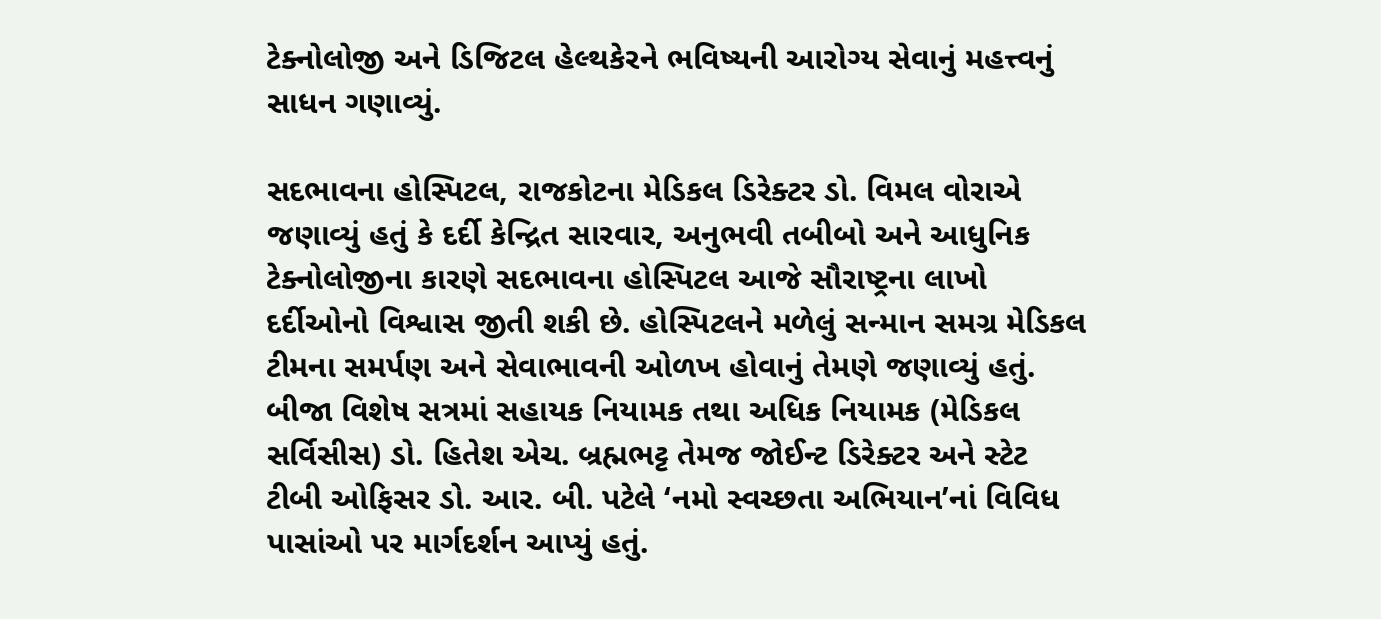ટેક્નોલોજી અને ડિજિટલ હેલ્થકેરને ભવિષ્યની આરોગ્ય સેવાનું મહત્ત્વનું સાધન ગણાવ્યું.

સદભાવના હોસ્પિટલ, રાજકોટના મેડિકલ ડિરેક્ટર ડો. વિમલ વોરાએ જણાવ્યું હતું કે દર્દી કેન્દ્રિત સારવાર, અનુભવી તબીબો અને આધુનિક ટેક્નોલોજીના કારણે સદભાવના હોસ્પિટલ આજે સૌરાષ્ટ્રના લાખો દર્દીઓનો વિશ્વાસ જીતી શકી છે. હોસ્પિટલને મળેલું સન્માન સમગ્ર મેડિકલ ટીમના સમર્પણ અને સેવાભાવની ઓળખ હોવાનું તેમણે જણાવ્યું હતું.
બીજા વિશેષ સત્રમાં સહાયક નિયામક તથા અધિક નિયામક (મેડિકલ સર્વિસીસ) ડો. હિતેશ એચ. બ્રહ્મભટ્ટ તેમજ જોઈન્ટ ડિરેક્ટર અને સ્ટેટ ટીબી ઓફિસર ડો. આર. બી. પટેલે ‘નમો સ્વચ્છતા અભિયાન’નાં વિવિધ પાસાંઓ પર માર્ગદર્શન આપ્યું હતું.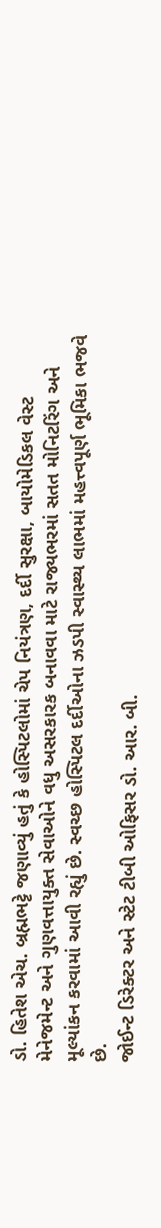ડો. હિતેશ એચ. બ્રહ્મભટ્ટે જણાવ્યું હતું કે હોસ્પિટલોમાં ચેપ નિયંત્રણ, દર્દી સુરક્ષા, બાયોમેડિકલ વેસ્ટ મેનેજમેન્ટ અને ગુણવત્તાયુક્ત સેવાઓને વધુ અસરકારક બનાવવા માટે રાજ્યભરમાં સતત મોનિટરિંગ અને મૂલ્યાંકન કરવામાં આવી રહ્યું છે. સ્વચ્છ હોસ્પિટલ દર્દીઓના ઝડપી સ્વાસ્થ્ય લાભમાં મહત્ત્વપૂર્ણ ભૂમિકા ભજવે છે.
જોઈન્ટ ડિરેક્ટર અને સ્ટેટ ટીબી ઓફિસર ડો. આર. બી.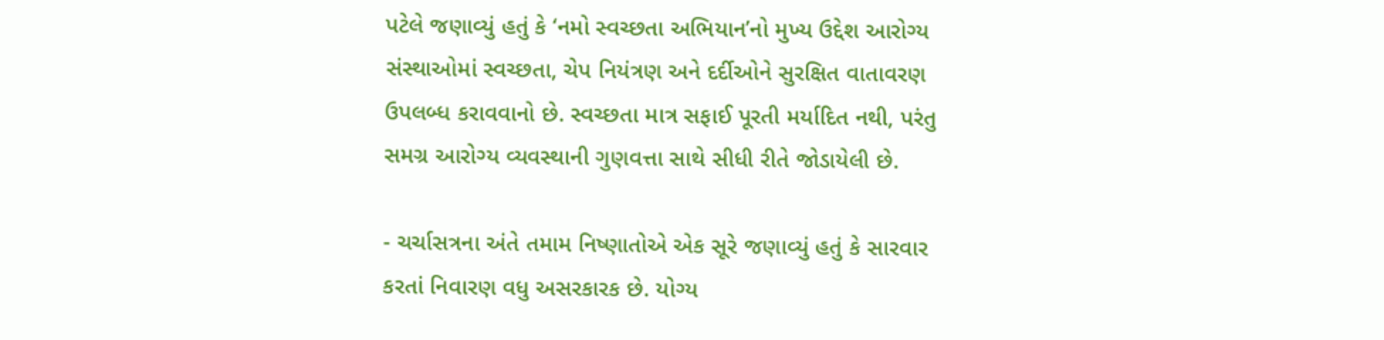પટેલે જણાવ્યું હતું કે ‘નમો સ્વચ્છતા અભિયાન’નો મુખ્ય ઉદ્દેશ આરોગ્ય સંસ્થાઓમાં સ્વચ્છતા, ચેપ નિયંત્રણ અને દર્દીઓને સુરક્ષિત વાતાવરણ ઉપલબ્ધ કરાવવાનો છે. સ્વચ્છતા માત્ર સફાઈ પૂરતી મર્યાદિત નથી, પરંતુ સમગ્ર આરોગ્ય વ્યવસ્થાની ગુણવત્તા સાથે સીધી રીતે જોડાયેલી છે.

- ચર્ચાસત્રના અંતે તમામ નિષ્ણાતોએ એક સૂરે જણાવ્યું હતું કે સારવાર કરતાં નિવારણ વધુ અસરકારક છે. યોગ્ય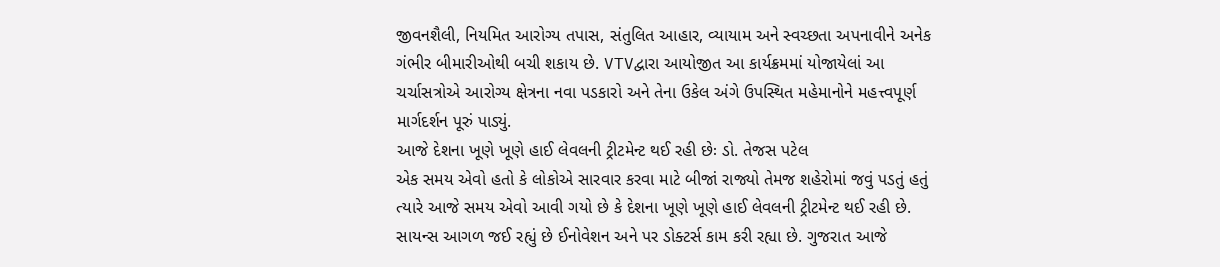જીવનશૈલી, નિયમિત આરોગ્ય તપાસ, સંતુલિત આહાર, વ્યાયામ અને સ્વચ્છતા અપનાવીને અનેક ગંભીર બીમારીઓથી બચી શકાય છે. VTVદ્વારા આયોજીત આ કાર્યક્રમમાં યોજાયેલાં આ ચર્ચાસત્રોએ આરોગ્ય ક્ષેત્રના નવા પડકારો અને તેના ઉકેલ અંગે ઉપસ્થિત મહેમાનોને મહત્ત્વપૂર્ણ માર્ગદર્શન પૂરું પાડ્યું.
આજે દેશના ખૂણે ખૂણે હાઈ લેવલની ટ્રીટમેન્ટ થઈ રહી છેઃ ડો. તેજસ પટેલ
એક સમય એવો હતો કે લોકોએ સારવાર કરવા માટે બીજાં રાજ્યો તેમજ શહેરોમાં જવું પડતું હતું ત્યારે આજે સમય એવો આવી ગયો છે કે દેશના ખૂણે ખૂણે હાઈ લેવલની ટ્રીટમેન્ટ થઈ રહી છે. સાયન્સ આગળ જઈ રહ્યું છે ઈનોવેશન અને પર ડોક્ટર્સ કામ કરી રહ્યા છે. ગુજરાત આજે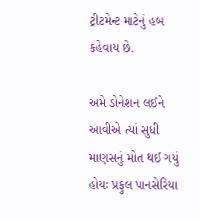ટ્રીટમેન્ટ માટેનું હબ કહેવાય છે.

અમે ડોનેશન લઈને આવીએ ત્યાં સુધી માણસનું મોત થઈ ગયું હોયઃ પ્રફુલ પાનસેરિયા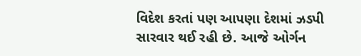વિદેશ કરતાં પણ આપણા દેશમાં ઝડપી સારવાર થઈ રહી છે. આજે ઓર્ગન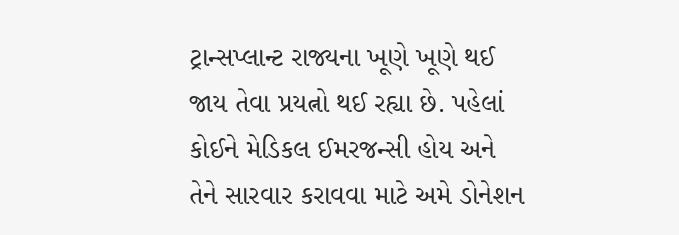ટ્રાન્સપ્લાન્ટ રાજ્યના ખૂણે ખૂણે થઈ જાય તેવા પ્રયત્નો થઈ રહ્યા છે. પહેલાં કોઈને મેડિકલ ઈમરજન્સી હોય અને તેને સારવાર કરાવવા માટે અમે ડોનેશન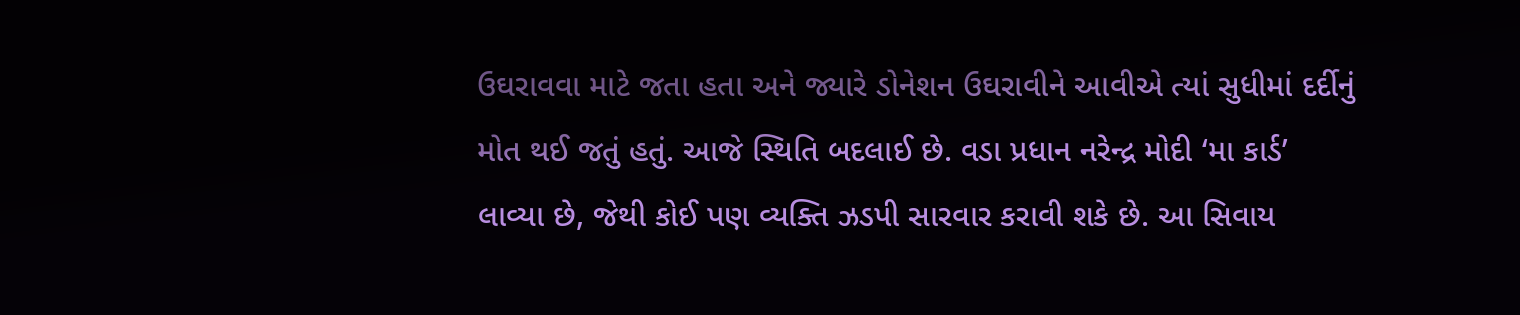ઉઘરાવવા માટે જતા હતા અને જ્યારે ડોનેશન ઉઘરાવીને આવીએ ત્યાં સુધીમાં દર્દીનું મોત થઈ જતું હતું. આજે સ્થિતિ બદલાઈ છે. વડા પ્રધાન નરેન્દ્ર મોદી ‘મા કાર્ડ’ લાવ્યા છે, જેથી કોઈ પણ વ્યક્તિ ઝડપી સારવાર કરાવી શકે છે. આ સિવાય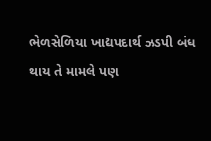ભેળસેળિયા ખાદ્યપદાર્થ ઝડપી બંધ થાય તે મામલે પણ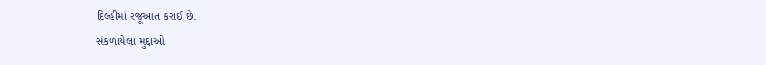દિલ્હીમાં રજૂઆત કરાઈ છે.
સંકળાયેલા મુદ્દાઓ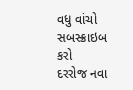વધુ વાંચો
સબસ્ક્રાઇબ કરો
દરરોજ નવા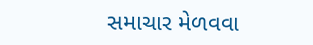સમાચાર મેળવવા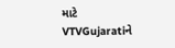માટે VTVGujaratiને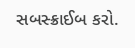સબસ્ક્રાઈબ કરો.